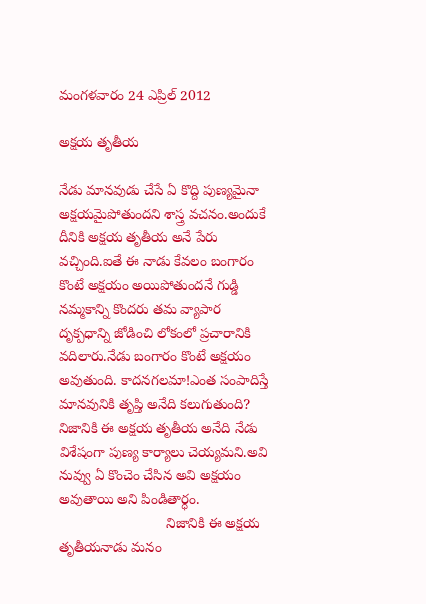మంగళవారం 24 ఎప్రిల్ 2012

అక్షయ తృతీయ

నేడు మానవుడు చేసే ఏ కొద్ది పుణ్యమైనా అక్షయమైపోతుందని శాస్త్ర వచనం.అందుకే దీనికి అక్షయ తృతీయ అనే పేరు వచ్చింది.ఐతే ఈ నాడు కేవలం బంగారం కొంటే అక్షయం అయిపోతుందనే గుడ్డి నమ్మకాన్ని కొందరు తమ వ్యాపార దృక్పధాన్ని జోడించి లోకంలో ప్రచారానికి వదిలారు.నేడు బంగారం కొంటే అక్షయం అవుతుంది. కాదనగలమా!ఎంత సంపాదిస్తే మానవునికి తృప్తి అనేది కలుగుతుంది? నిజానికి ఈ అక్షయ తృతీయ అనేది నేడు విశేషంగా పుణ్య కార్యాలు చెయ్యమని.అవి నువ్వు ఏ కొంచెం చేసిన అవి అక్షయం అవుతాయి అని పిండితార్ధం.
                           నిజానికి ఈ అక్షయ తృతీయనాడు మనం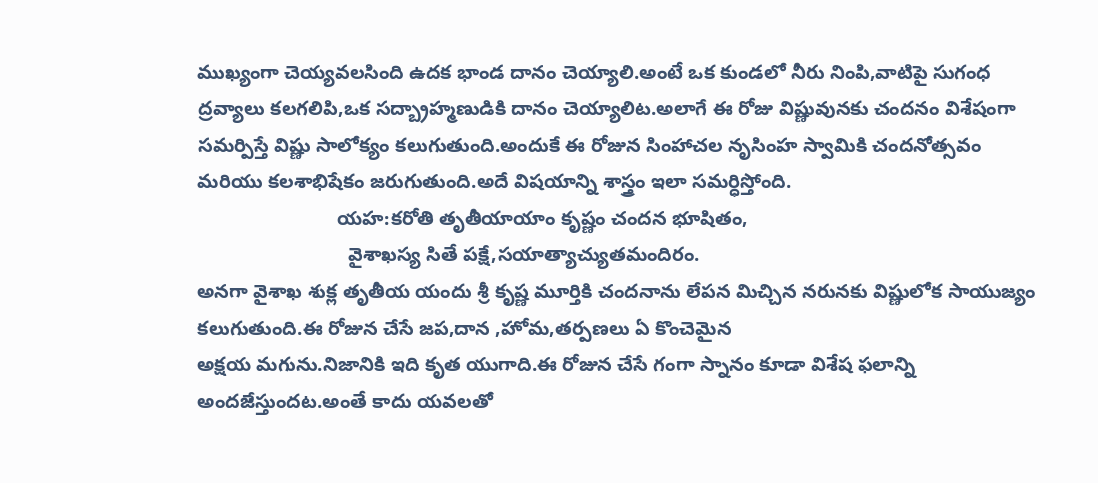ముఖ్యంగా చెయ్యవలసింది ఉదక భాండ దానం చెయ్యాలి.అంటే ఒక కుండలో నీరు నింపి,వాటిపై సుగంధ ద్రవ్యాలు కలగలిపి,ఒక సద్బ్రాహ్మణుడికి దానం చెయ్యాలిట.అలాగే ఈ రోజు విష్ణువునకు చందనం విశేషంగా సమర్పిస్తే విష్ణు సాలోక్యం కలుగుతుంది.అందుకే ఈ రోజున సింహాచల నృసింహ స్వామికి చందనోత్సవం మరియు కలశాభిషేకం జరుగుతుంది.అదే విషయాన్ని శాస్త్రం ఇలా సమర్ధిస్తోంది.
                          యహ:కరోతి తృతీయాయాం కృష్ణం చందన భూషితం,
                            వైశాఖస్య సితే పక్షే,సయాత్యాచ్యుతమందిరం.
అనగా వైశాఖ శుక్ల తృతీయ యందు శ్రీ కృష్ణ మూర్తికి చందనాను లేపన మిచ్చిన నరునకు విష్ణులోక సాయుజ్యం కలుగుతుంది.ఈ రోజున చేసే జప,దాన ,హోమ,తర్పణలు ఏ కొంచెమైన
అక్షయ మగును.నిజానికి ఇది కృత యుగాది.ఈ రోజున చేసే గంగా స్నానం కూడా విశేష ఫలాన్ని అందజేస్తుందట.అంతే కాదు యవలతో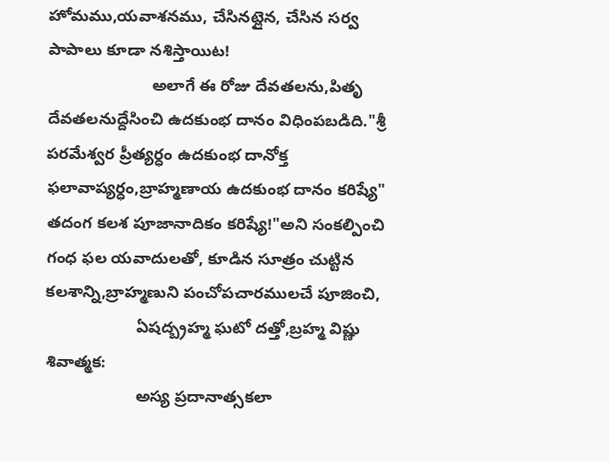హోమము,యవాశనము, చేసినట్లైన, చేసిన సర్వ పాపాలు కూడా నశిస్తాయిట!
                       అలాగే ఈ రోజు దేవతలను,పితృ దేవతలనుద్దేసించి ఉదకుంభ దానం విధింపబడిది."శ్రీ పరమేశ్వర ప్రీత్యర్ధం ఉదకుంభ దానోక్త ఫలావాప్యర్ధం,బ్రాహ్మణాయ ఉదకుంభ దానం కరిష్యే" తదంగ కలశ పూజానాదికం కరిష్యే!"అని సంకల్పించి గంధ ఫల యవాదులతో, కూడిన సూత్రం చుట్టిన కలశాన్ని,బ్రాహ్మణుని పంచోపచారములచే పూజించి,
                    ఏషద్బ్రహ్మ ఘటో దత్తో,బ్రహ్మ విష్ణు శివాత్మక:
                    అస్య ప్రదానాత్సకలా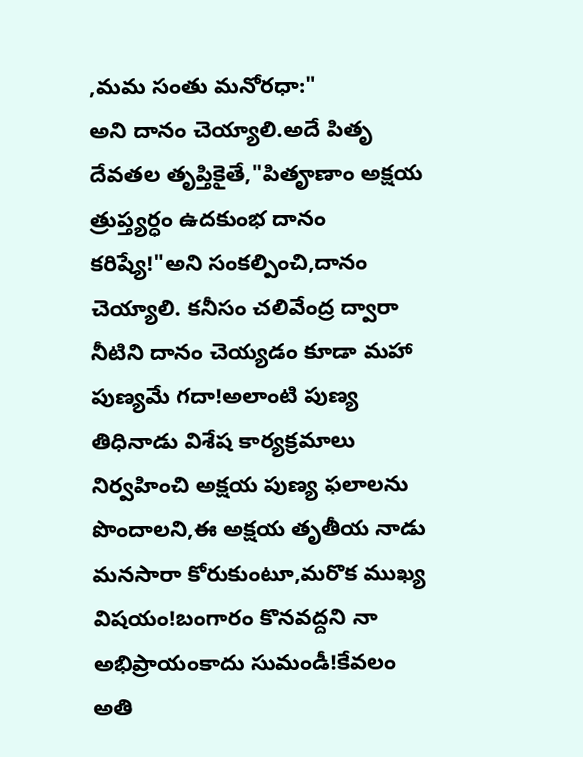,మమ సంతు మనోరధా:"
అని దానం చెయ్యాలి.అదే పితృ దేవతల తృప్తికైతే,"పితౄణాం అక్షయ త్రుప్త్యర్ధం ఉదకుంభ దానం కరిష్యే!"అని సంకల్పించి,దానం చెయ్యాలి. కనీసం చలివేంద్ర ద్వారా నీటిని దానం చెయ్యడం కూడా మహా పుణ్యమే గదా!అలాంటి పుణ్య తిధినాడు విశేష కార్యక్రమాలు నిర్వహించి అక్షయ పుణ్య ఫలాలను పొందాలని,ఈ అక్షయ తృతీయ నాడు మనసారా కోరుకుంటూ,మరొక ముఖ్య విషయం!బంగారం కొనవద్దని నా అభిప్రాయంకాదు సుమండీ!కేవలం అతి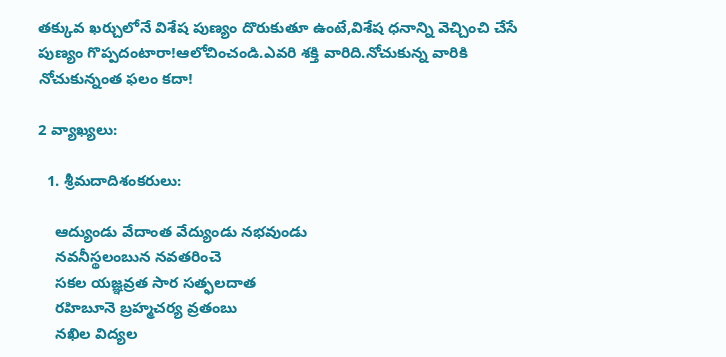తక్కువ ఖర్చులోనే విశేష పుణ్యం దొరుకుతూ ఉంటే,విశేష ధనాన్ని వెచ్చించి చేసే పుణ్యం గొప్పదంటారా!ఆలోచించండి.ఎవరి శక్తి వారిది.నోచుకున్న వారికి నోచుకున్నంత ఫలం కదా!

2 వ్యాఖ్యలు:

  1. శ్రీమదాదిశంకరులు:

    ఆద్యుండు వేదాంత వేద్యుండు నభవుండు
    నవనీస్థలంబున నవతరించె
    సకల యజ్ఞవ్రత సార సత్ఫలదాత
    రహిబూనె బ్రహ్మచర్య వ్రతంబు
    నఖిల విద్యల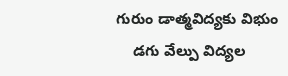గురుం డాత్మవిద్యకు విభుం
    డగు వేల్పు విద్యల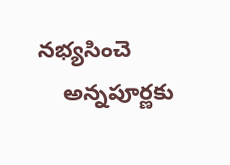నభ్యసించె
    అన్నపూర్ణకు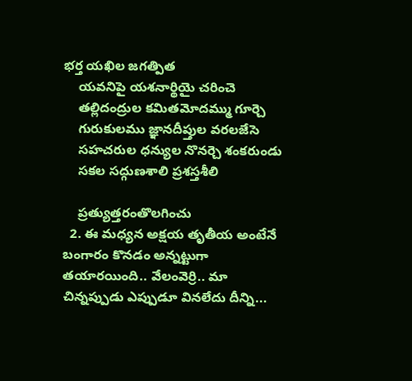భర్త యఖిల జగత్పిత
    యవనిపై యశనార్థియై చరించె
    తల్లిదంద్రుల కమితమోదమ్ము గూర్చె
    గురుకులము జ్ఞానదీప్తుల వరలజేసె
    సహచరుల ధన్యుల నొనర్చె శంకరుండు
    సకల సద్గుణశాలి ప్రశస్తశీలి

    ప్రత్యుత్తరంతొలగించు
  2. ఈ మధ్యన అక్షయ తృతీయ అంటేనే బంగారం కొనడం అన్నట్టుగా తయారయింది.. వేలంవెర్రి.. మా చిన్నప్పుడు ఎప్పుడూ వినలేదు దీన్ని...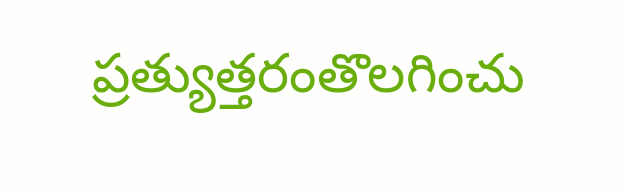ప్రత్యుత్తరంతొలగించు